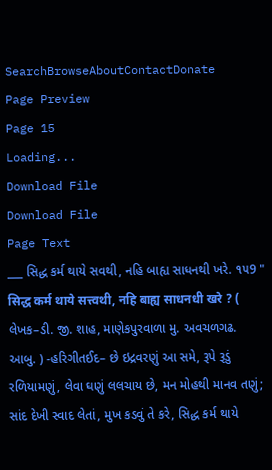SearchBrowseAboutContactDonate
Page Preview
Page 15
Loading...
Download File
Download File
Page Text
___ સિદ્ધ કર્મ થાયે સવથી, નહિ બાહ્ય સાધનથી ખરે. ૧૫9 " सिद्ध कर्म थाये सत्त्वथी, नहि बाह्य साधनधी खरे ? ( લેખક–ડી. જી. શાહ, માણેકપુરવાળા મુ. અવચળગઢ. આબુ. ) -હરિગીતઈદ– છે ઇદ્રવરણું આ સમે, રૂપે રૂડું રળિયામણું, લેવા ઘણું લલચાય છે, મન મોહથી માનવ તણું; સાંદ દેખી સ્વાદ લેતાં, મુખ કડવું તે કરે, સિદ્ધ કર્મ થાયે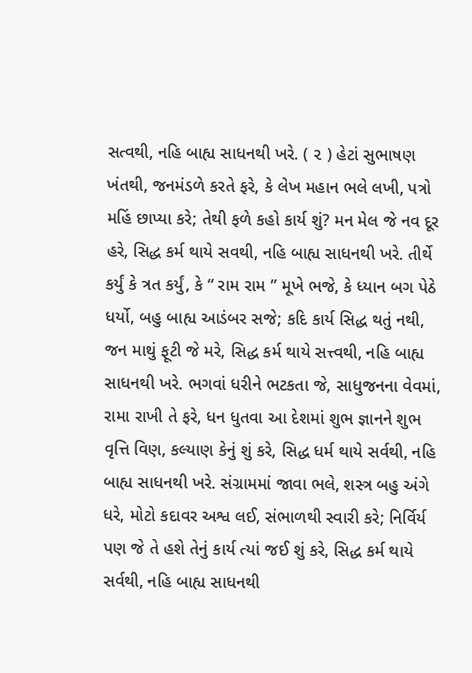સત્વથી, નહિ બાહ્ય સાધનથી ખરે. ( ૨ ) હેટાં સુભાષણ ખંતથી, જનમંડળે કરતે ફરે, કે લેખ મહાન ભલે લખી, પત્રો મહિં છાપ્યા કરે; તેથી ફળે કહો કાર્ય શું? મન મેલ જે નવ દૂર હરે, સિદ્ધ કર્મ થાયે સવથી, નહિ બાહ્ય સાધનથી ખરે. તીર્થે કર્યું કે ત્રત કર્યું, કે “ રામ રામ ” મૂખે ભજે, કે ધ્યાન બગ પેઠે ધર્યો, બહુ બાહ્ય આડંબર સજે; કદિ કાર્ય સિદ્ધ થતું નથી, જન માથું ફૂટી જે મરે, સિદ્ધ કર્મ થાયે સત્ત્વથી, નહિ બાહ્ય સાધનથી ખરે. ભગવાં ધરીને ભટકતા જે, સાધુજનના વેવમાં, રામા રાખી તે ફરે, ધન ધુતવા આ દેશમાં શુભ જ્ઞાનને શુભ વૃત્તિ વિણ, કલ્યાણ કેનું શું કરે, સિદ્ધ ધર્મ થાયે સર્વથી, નહિ બાહ્ય સાધનથી ખરે. સંગ્રામમાં જાવા ભલે, શસ્ત્ર બહુ અંગે ધરે, મોટો કદાવર અશ્વ લઈ, સંભાળથી સ્વારી કરે; નિર્વિર્ય પણ જે તે હશે તેનું કાર્ય ત્યાં જઈ શું કરે, સિદ્ધ કર્મ થાયે સર્વથી, નહિ બાહ્ય સાધનથી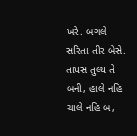ખરે. બગલે સરિતા તીર બેસે. તાપસ તુલ્ય તે બની, હાલે નહિ ચાલે નહિ બ,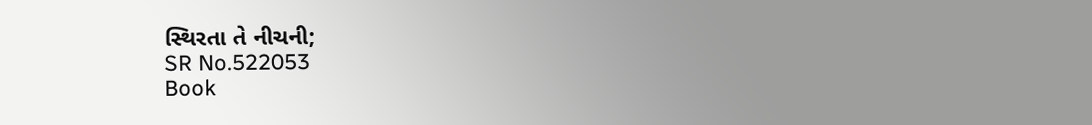સ્થિરતા તે નીચની;
SR No.522053
Book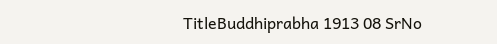TitleBuddhiprabha 1913 08 SrNo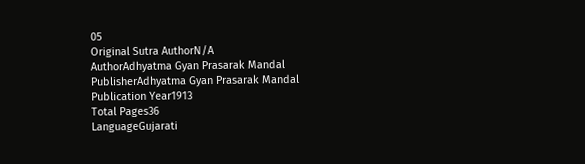05
Original Sutra AuthorN/A
AuthorAdhyatma Gyan Prasarak Mandal
PublisherAdhyatma Gyan Prasarak Mandal
Publication Year1913
Total Pages36
LanguageGujarati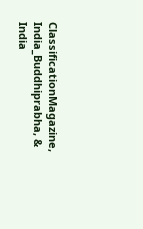ClassificationMagazine, India_Buddhiprabha, & India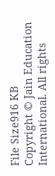File Size916 KB
Copyright © Jain Education International. All rights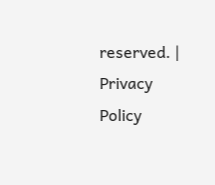reserved. | Privacy Policy